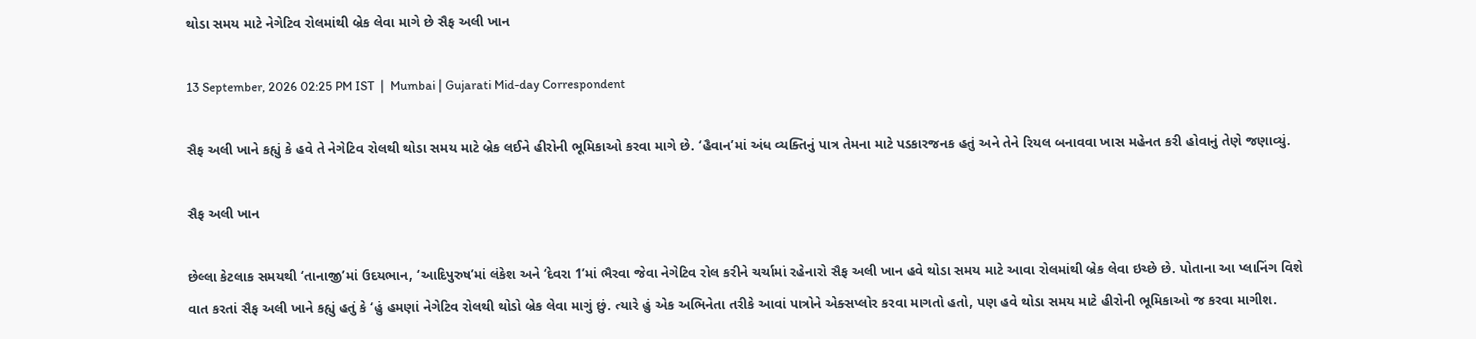થોડા સમય માટે નેગેટિવ રોલમાંથી બ્રેક લેવા માગે છે સૈફ અલી ખાન

13 September, 2026 02:25 PM IST  |  Mumbai | Gujarati Mid-day Correspondent

સૈફ અલી ખાને કહ્યું કે હવે તે નેગેટિવ રોલથી થોડા સમય માટે બ્રેક લઈને હીરોની ભૂમિકાઓ કરવા માગે છે. ‘હૈવાન’માં અંધ વ્યક્તિનું પાત્ર તેમના માટે પડકારજનક હતું અને તેને રિયલ બનાવવા ખાસ મહેનત કરી હોવાનું તેણે જણાવ્યું.

સૈફ અલી ખાન

છેલ્લા કેટલાક સમયથી ‘તાનાજી’માં ઉદયભાન, ‘આદિપુરુષ’માં લંકેશ અને ‘દેવરા 1’માં ભૈરવા જેવા નેગેટિવ રોલ કરીને ચર્ચામાં રહેનારો સૈફ અલી ખાન હવે થોડા સમય માટે આવા રોલમાંથી બ્રેક લેવા ઇચ્છે છે. પોતાના આ પ્લાનિંગ વિશે વાત કરતાં સૈફ અલી ખાને કહ્યું હતું કે ‘હું હમણાં નેગેટિવ રોલથી થોડો બ્રેક લેવા માગું છું. ત્યારે હું એક અભિનેતા તરીકે આવાં પાત્રોને એક્સપ્લોર કરવા માગતો હતો, પણ હવે થોડા સમય માટે હીરોની ભૂમિકાઓ જ કરવા માગીશ.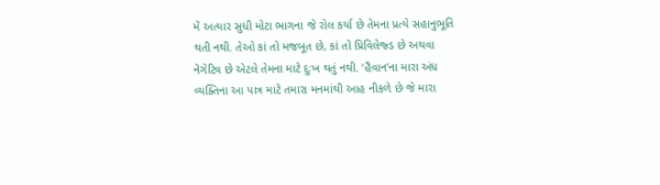મેં અત્યાર સુધી મોટા ભાગના જે રોલ કર્યા છે તેમના પ્રત્યે સહાનુભૂતિ થતી નથી. તેઓ કાં તો મજબૂત છે, કાં તો પ્રિવિલેજ્ડ છે અથવા નેગેટિવ છે એટલે તેમના માટે દુઃખ થતું નથી. ‘હૈવાન’ના મારા અંધ વ્યક્તિના આ પાત્ર માટે તમારા મનમાંથી આહ નીકળે છે જે મારા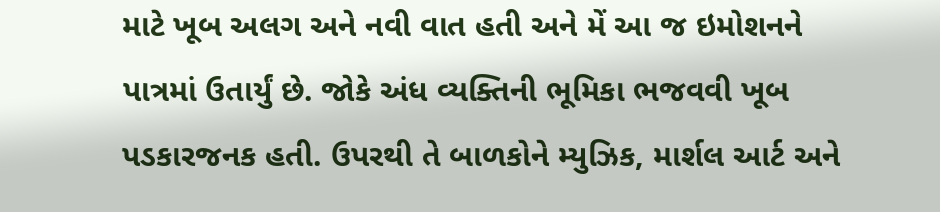માટે ખૂબ અલગ અને નવી વાત હતી અને મેં આ જ ઇમોશનને પાત્રમાં ઉતાર્યું છે. જોકે અંધ વ્યક્તિની ભૂમિકા ભજવવી ખૂબ પડકારજનક હતી. ઉપરથી તે બાળકોને મ્યુઝિક, માર્શલ આર્ટ અને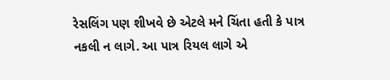રેસલિંગ પણ શીખવે છે એટલે મને ચિંતા હતી કે પાત્ર નકલી ન લાગે. આ પાત્ર રિયલ લાગે એ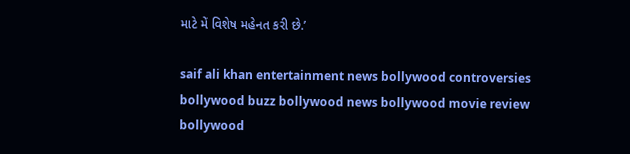માટે મેં વિશેષ મહેનત કરી છે.’

saif ali khan entertainment news bollywood controversies bollywood buzz bollywood news bollywood movie review bollywood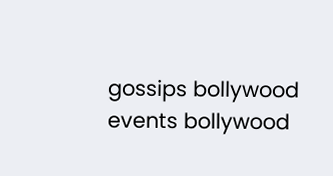gossips bollywood events bollywood